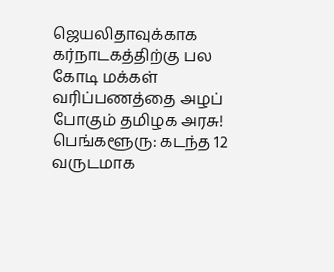ஜெயலிதாவுக்காக கர்நாடகத்திற்கு பல கோடி மக்கள் வரிப்பணத்தை அழப் போகும் தமிழக அரசு!
பெங்களூரு: கடந்த 12 வருடமாக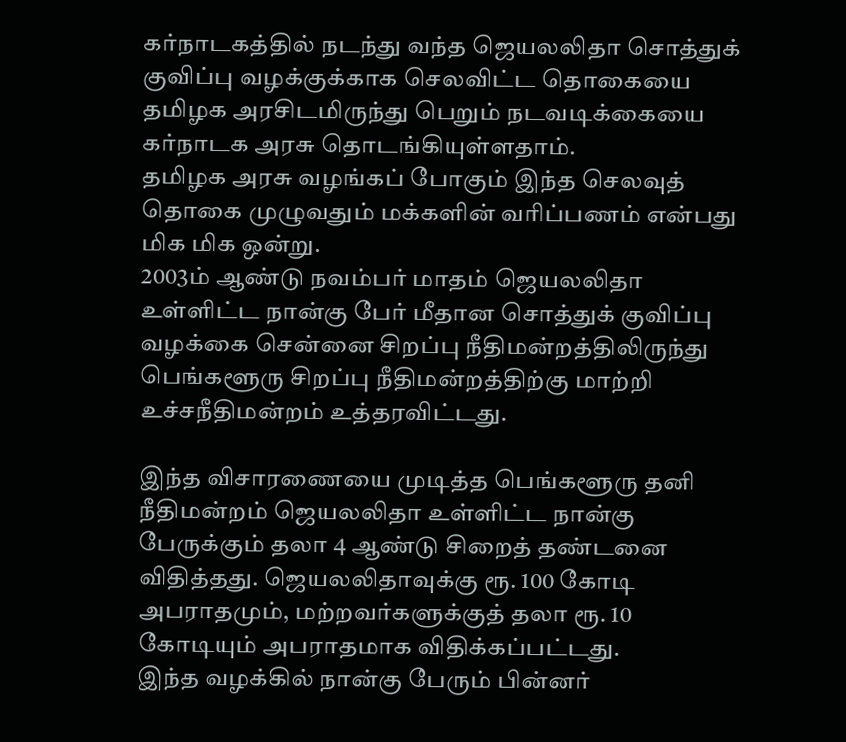கர்நாடகத்தில் நடந்து வந்த ஜெயலலிதா சொத்துக் குவிப்பு வழக்குக்காக செலவிட்ட தொகையை தமிழக அரசிடமிருந்து பெறும் நடவடிக்கையை கர்நாடக அரசு தொடங்கியுள்ளதாம்.
தமிழக அரசு வழங்கப் போகும் இந்த செலவுத் தொகை முழுவதும் மக்களின் வரிப்பணம் என்பது மிக மிக ஒன்று.
2003ம் ஆண்டு நவம்பர் மாதம் ஜெயலலிதா உள்ளிட்ட நான்கு பேர் மீதான சொத்துக் குவிப்பு வழக்கை சென்னை சிறப்பு நீதிமன்றத்திலிருந்து பெங்களூரு சிறப்பு நீதிமன்றத்திற்கு மாற்றி உச்சநீதிமன்றம் உத்தரவிட்டது.

இந்த விசாரணையை முடித்த பெங்களூரு தனி நீதிமன்றம் ஜெயலலிதா உள்ளிட்ட நான்கு பேருக்கும் தலா 4 ஆண்டு சிறைத் தண்டனை விதித்தது. ஜெயலலிதாவுக்கு ரூ. 100 கோடி அபராதமும், மற்றவர்களுக்குத் தலா ரூ. 10 கோடியும் அபராதமாக விதிக்கப்பட்டது.
இந்த வழக்கில் நான்கு பேரும் பின்னர்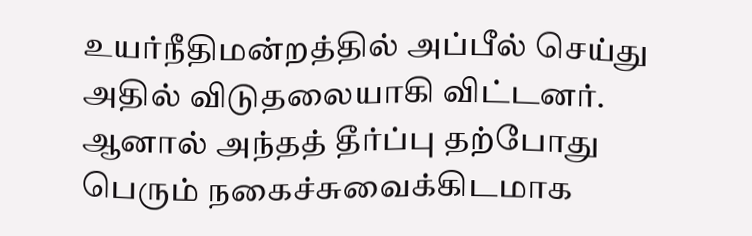உயர்நீதிமன்றத்தில் அப்பீல் செய்து அதில் விடுதலையாகி விட்டனர். ஆனால் அந்தத் தீர்ப்பு தற்போது பெரும் நகைச்சுவைக்கிடமாக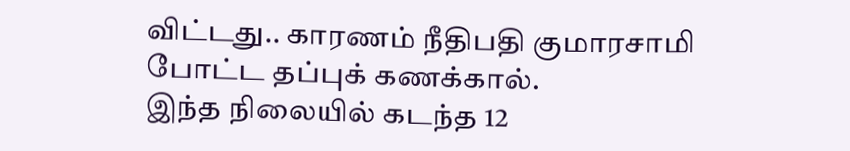விட்டது.. காரணம் நீதிபதி குமாரசாமி போட்ட தப்புக் கணக்கால்.
இந்த நிலையில் கடந்த 12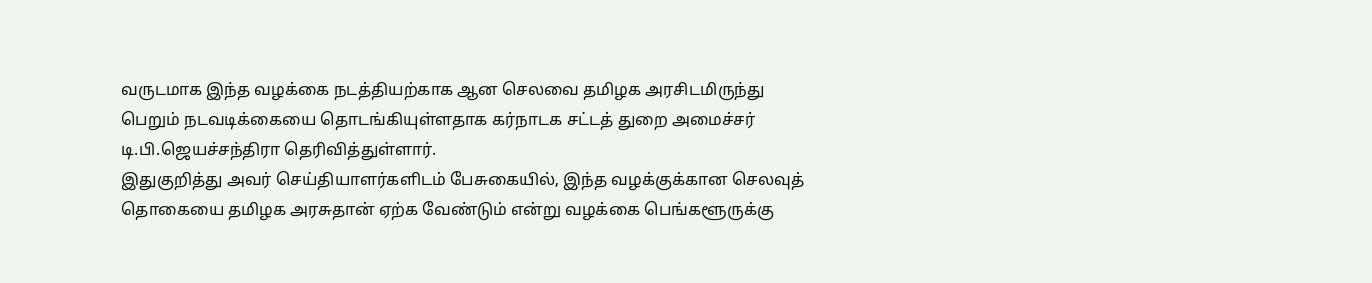வருடமாக இந்த வழக்கை நடத்தியற்காக ஆன செலவை தமிழக அரசிடமிருந்து பெறும் நடவடிக்கையை தொடங்கியுள்ளதாக கர்நாடக சட்டத் துறை அமைச்சர் டி.பி.ஜெயச்சந்திரா தெரிவித்துள்ளார்.
இதுகுறித்து அவர் செய்தியாளர்களிடம் பேசுகையில், இந்த வழக்குக்கான செலவுத் தொகையை தமிழக அரசுதான் ஏற்க வேண்டும் என்று வழக்கை பெங்களூருக்கு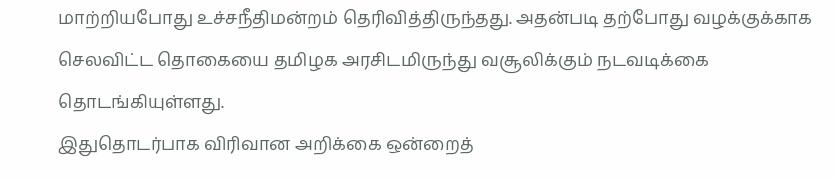மாற்றியபோது உச்சநீதிமன்றம் தெரிவித்திருந்தது. அதன்படி தற்போது வழக்குக்காக செலவிட்ட தொகையை தமிழக அரசிடமிருந்து வசூலிக்கும் நடவடிக்கை தொடங்கியுள்ளது.
இதுதொடர்பாக விரிவான அறிக்கை ஒன்றைத்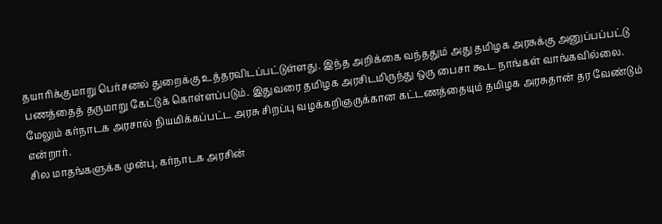தயாரிக்குமாறு பெர்சனல் துறைக்கு உத்தரவிடப்பட்டுள்ளது. இந்த அறிக்கை வந்ததும் அது தமிழக அரசுக்கு அனுப்பப்பட்டு பணத்தைத் தருமாறு கேட்டுக் கொள்ளப்படும். இதுவரை தமிழக அரசிடமிருந்து ஒரு பைசா கூட நாங்கள் வாங்கவில்லை.
மேலும் கர்நாடக அரசால் நியமிக்கப்பட்ட அரசு சிறப்பு வழக்கறிஞருக்கான கட்டணத்தையும் தமிழக அரசுதான் தர வேண்டும் என்றார்.
சில மாதங்களுக்க முன்பு, கர்நாடக அரசின்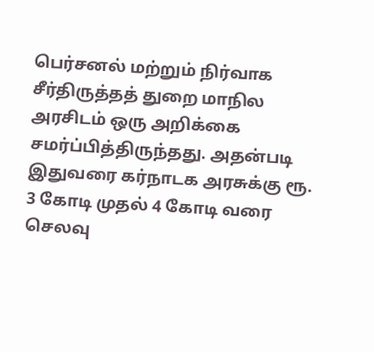பெர்சனல் மற்றும் நிர்வாக சீர்திருத்தத் துறை மாநில அரசிடம் ஒரு அறிக்கை சமர்ப்பித்திருந்தது. அதன்படி இதுவரை கர்நாடக அரசுக்கு ரூ. 3 கோடி முதல் 4 கோடி வரை செலவு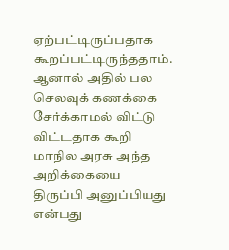ஏற்பட்டிருப்பதாக கூறப்பட்டிருந்ததாம். ஆனால் அதில் பல செலவுக் கணக்கை சேர்க்காமல் விட்டு விட்டதாக கூறி மாநில அரசு அந்த அறிக்கையை திருப்பி அனுப்பியது என்பது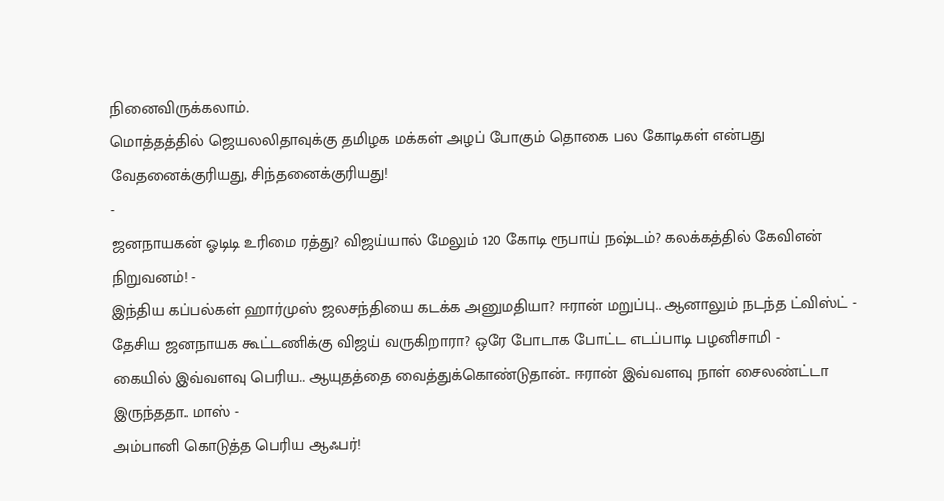நினைவிருக்கலாம்.
மொத்தத்தில் ஜெயலலிதாவுக்கு தமிழக மக்கள் அழப் போகும் தொகை பல கோடிகள் என்பது வேதனைக்குரியது, சிந்தனைக்குரியது!
-
ஜனநாயகன் ஓடிடி உரிமை ரத்து? விஜய்யால் மேலும் 120 கோடி ரூபாய் நஷ்டம்? கலக்கத்தில் கேவிஎன் நிறுவனம்! -
இந்திய கப்பல்கள் ஹார்முஸ் ஜலசந்தியை கடக்க அனுமதியா? ஈரான் மறுப்பு.. ஆனாலும் நடந்த ட்விஸ்ட் -
தேசிய ஜனநாயக கூட்டணிக்கு விஜய் வருகிறாரா? ஒரே போடாக போட்ட எடப்பாடி பழனிசாமி -
கையில் இவ்வளவு பெரிய.. ஆயுதத்தை வைத்துக்கொண்டுதான்.. ஈரான் இவ்வளவு நாள் சைலண்ட்டா இருந்ததா.. மாஸ் -
அம்பானி கொடுத்த பெரிய ஆஃபர்!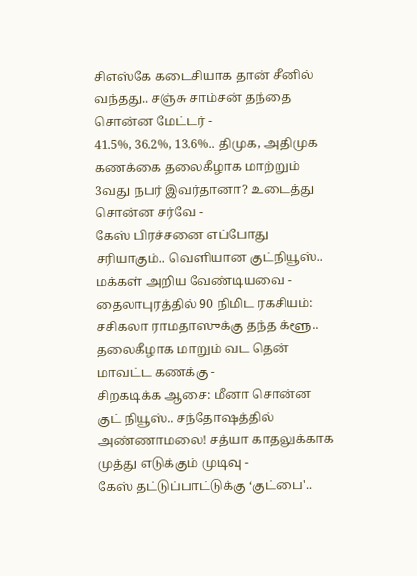சிஎஸ்கே கடைசியாக தான் சீனில் வந்தது.. சஞ்சு சாம்சன் தந்தை சொன்ன மேட்டர் -
41.5%, 36.2%, 13.6%.. திமுக, அதிமுக கணக்கை தலைகீழாக மாற்றும் 3வது நபர் இவர்தானா? உடைத்து சொன்ன சர்வே -
கேஸ் பிரச்சனை எப்போது சரியாகும்.. வெளியான குட்நியூஸ்.. மக்கள் அறிய வேண்டியவை -
தைலாபுரத்தில் 90 நிமிட ரகசியம்: சசிகலா ராமதாஸுக்கு தந்த க்ளூ.. தலைகீழாக மாறும் வட தென் மாவட்ட கணக்கு -
சிறகடிக்க ஆசை: மீனா சொன்ன குட் நியூஸ்.. சந்தோஷத்தில் அண்ணாமலை! சத்யா காதலுக்காக முத்து எடுக்கும் முடிவு -
கேஸ் தட்டுப்பாட்டுக்கு ‘குட்பை'..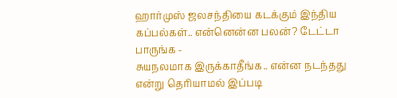ஹார்முஸ் ஜலசந்தியை கடக்கும் இந்திய கப்பல்கள்.. என்னென்ன பலன்? டேட்டா பாருங்க -
சுயநலமாக இருக்காதீங்க.. என்ன நடந்தது என்று தெரியாமல் இப்படி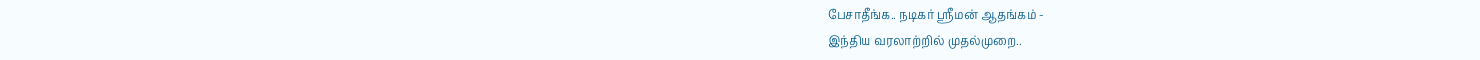பேசாதீங்க.. நடிகர் ஸ்ரீமன் ஆதங்கம் -
இந்திய வரலாற்றில் முதல்முறை..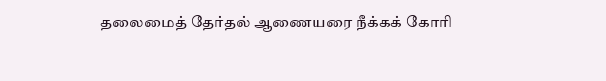தலைமைத் தேர்தல் ஆணையரை நீக்கக் கோரி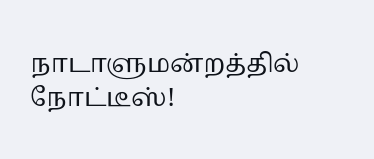நாடாளுமன்றத்தில் நோட்டீஸ்!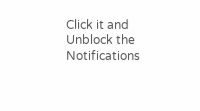Click it and Unblock the Notifications